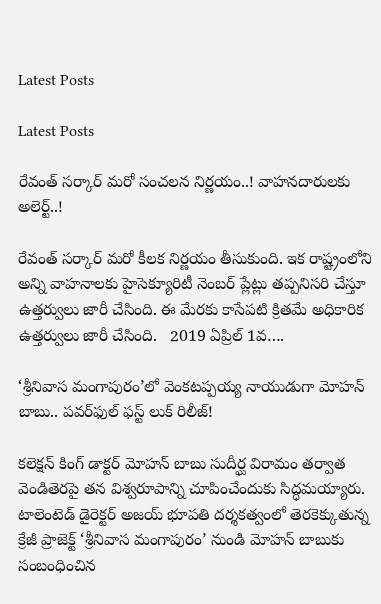Latest Posts

Latest Posts

రేవంత్ సర్కార్ మరో సంచలన నిర్ణయం..! వాహనదారులకు అలెర్ట్..!

రేవంత్ సర్కార్ మరో కీలక నిర్ణయం తీసుకుంది. ఇక రాష్ట్రంలోని అన్ని వాహనాలకు హైసెక్యూరిటీ నెంబర్ ప్లేట్లు తప్పనిసరి చేస్తూ ఉత్తర్వులు జారీ చేసింది. ఈ మేరకు కాసేపటి క్రితమే అధికారిక ఉత్తర్వులు జారీ చేసింది.   2019 ఏప్రిల్ 1వ….

‘శ్రీనివాస మంగాపురం’లో వెంకటప్పయ్య నాయుడుగా మోహన్ బాబు.. పవర్‌ఫుల్ ఫస్ట్ లుక్ రిలీజ్!

కలెక్షన్ కింగ్ డాక్టర్ మోహన్ బాబు సుదీర్ఘ విరామం తర్వాత వెండితెరపై తన విశ్వరూపాన్ని చూపించేందుకు సిద్ధమయ్యారు. టాలెంటెడ్ డైరెక్టర్ అజయ్ భూపతి దర్శకత్వంలో తెరకెక్కుతున్న క్రేజీ ప్రాజెక్ట్ ‘శ్రీనివాస మంగాపురం’ నుండి మోహన్ బాబుకు సంబంధించిన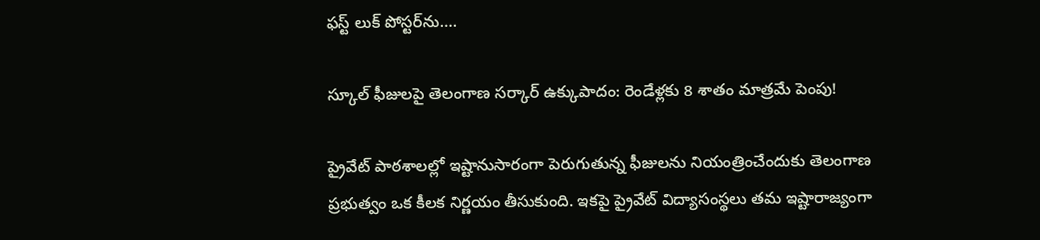ఫస్ట్ లుక్ పోస్టర్‌ను….

స్కూల్ ఫీజులపై తెలంగాణ సర్కార్ ఉక్కుపాదం: రెండేళ్లకు 8 శాతం మాత్రమే పెంపు!

ప్రైవేట్ పాఠశాలల్లో ఇష్టానుసారంగా పెరుగుతున్న ఫీజులను నియంత్రించేందుకు తెలంగాణ ప్రభుత్వం ఒక కీలక నిర్ణయం తీసుకుంది. ఇకపై ప్రైవేట్ విద్యాసంస్థలు తమ ఇష్టారాజ్యంగా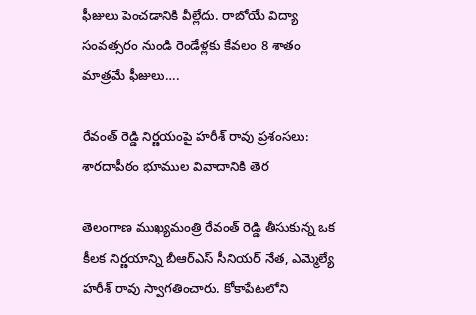ఫీజులు పెంచడానికి వీల్లేదు. రాబోయే విద్యా సంవత్సరం నుండి రెండేళ్లకు కేవలం 8 శాతం మాత్రమే ఫీజులు….

రేవంత్ రెడ్డి నిర్ణయంపై హరీశ్ రావు ప్రశంసలు: శారదాపీఠం భూముల వివాదానికి తెర

తెలంగాణ ముఖ్యమంత్రి రేవంత్ రెడ్డి తీసుకున్న ఒక కీలక నిర్ణయాన్ని బీఆర్ఎస్ సీనియర్ నేత, ఎమ్మెల్యే హరీశ్ రావు స్వాగతించారు. కోకాపేటలోని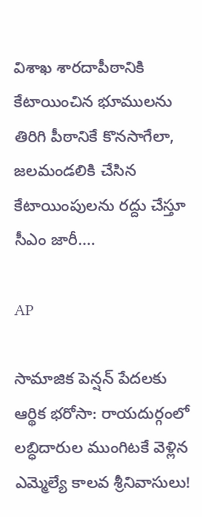విశాఖ శారదాపీఠానికి కేటాయించిన భూములను తిరిగి పీఠానికే కొనసాగేలా, జలమండలికి చేసిన కేటాయింపులను రద్దు చేస్తూ సీఎం జారీ….

AP

సామాజిక పెన్షన్ పేదలకు ఆర్థిక భరోసా: రాయదుర్గంలో లబ్ధిదారుల ముంగిటకే వెళ్లిన ఎమ్మెల్యే కాలవ శ్రీనివాసులు!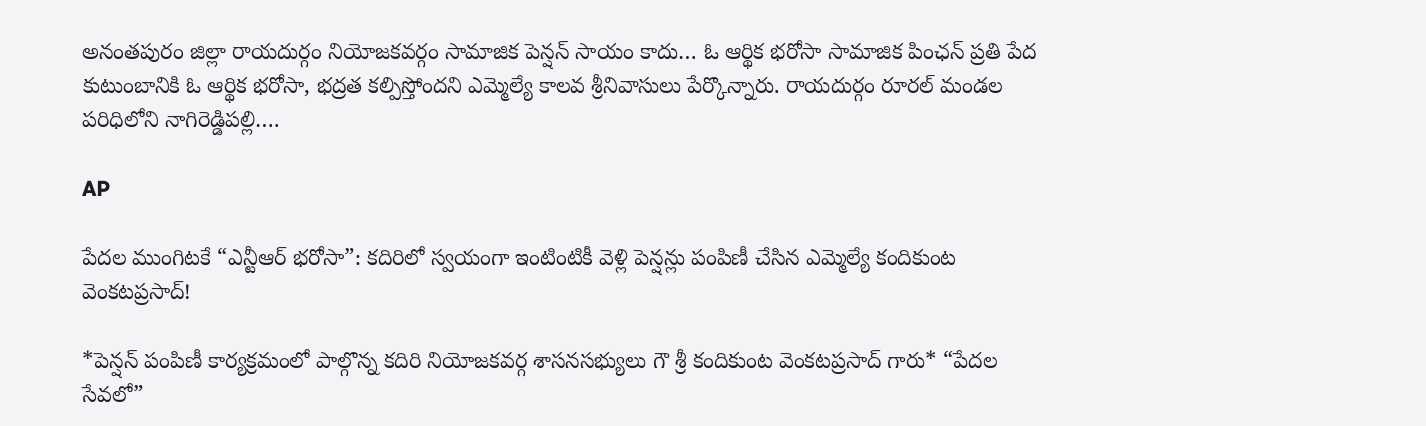అనంతపురం జిల్లా రాయదుర్గం నియోజకవర్గం సామాజిక పెన్షన్ సాయం కాదు… ఓ ఆర్థిక భరోసా సామాజిక పింఛన్ ప్రతి పేద కుటుంబానికి ఓ ఆర్థిక భరోసా, భద్రత కల్పిస్తోందని ఎమ్మెల్యే కాలవ శ్రీనివాసులు పేర్కొన్నారు. రాయదుర్గం రూరల్ మండల పరిధిలోని నాగిరెడ్డిపల్లి….

AP

పేదల ముంగిటకే “ఎన్టీఆర్ భరోసా”: కదిరిలో స్వయంగా ఇంటింటికీ వెళ్లి పెన్షన్లు పంపిణీ చేసిన ఎమ్మెల్యే కందికుంట వెంకటప్రసాద్!

*పెన్షన్ పంపిణీ కార్యక్రమంలో పాల్గొన్న కదిరి నియోజకవర్గ శాసనసభ్యులు గౌ శ్రీ కందికుంట వెంకటప్రసాద్ గారు* “పేదల సేవలో”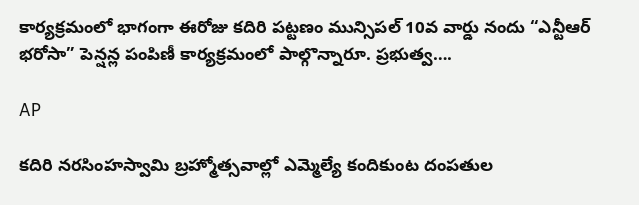కార్యక్రమంలో భాగంగా ఈరోజు కదిరి పట్టణం మున్సిపల్ 10వ వార్డు నందు “ఎన్టీఆర్ భరోసా” పెన్షన్ల పంపిణీ కార్యక్రమంలో పాల్గొన్నారూ. ప్రభుత్వ….

AP

కదిరి నరసింహస్వామి బ్రహ్మోత్సవాల్లో ఎమ్మెల్యే కందికుంట దంపతుల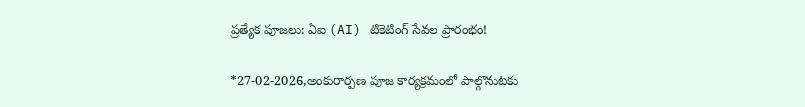ప్రత్యేక పూజలు: ఏఐ (AI) టికెటింగ్ సేవల ప్రారంభం!

*27-02-2026,అంకురార్పణ పూజ కార్యక్రమంలో పాల్గొనుటకు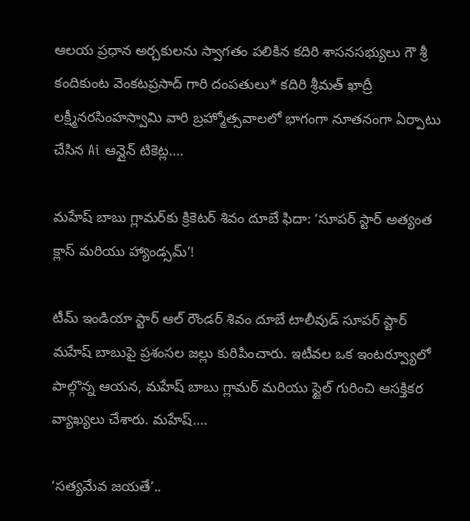ఆలయ ప్రధాన అర్చకులను స్వాగతం పలికిన కదిరి శాసనసభ్యులు గౌ శ్రీ కందికుంట వెంకటప్రసాద్ గారి దంపతులు* కదిరి శ్రీమత్ ఖాద్రీ లక్ష్మీనరసింహస్వామి వారి బ్రహ్మోత్సవాలలో భాగంగా నూతనంగా ఏర్పాటు చేసిన Ai ఆన్లైన్ టికెట్ల….

మహేష్ బాబు గ్లామర్‌కు క్రికెటర్ శివం దూబే ఫిదా: ‘సూపర్ స్టార్ అత్యంత క్లాస్ మరియు హ్యాండ్సమ్’!

టీమ్ ఇండియా స్టార్ ఆల్ రౌండర్ శివం దూబే టాలీవుడ్ సూపర్ స్టార్ మహేష్ బాబుపై ప్రశంసల జల్లు కురిపించారు. ఇటీవల ఒక ఇంటర్వ్యూలో పాల్గొన్న ఆయన, మహేష్ బాబు గ్లామర్ మరియు స్టైల్ గురించి ఆసక్తికర వ్యాఖ్యలు చేశారు. మహేష్….

‘సత్యమేవ జయతే’..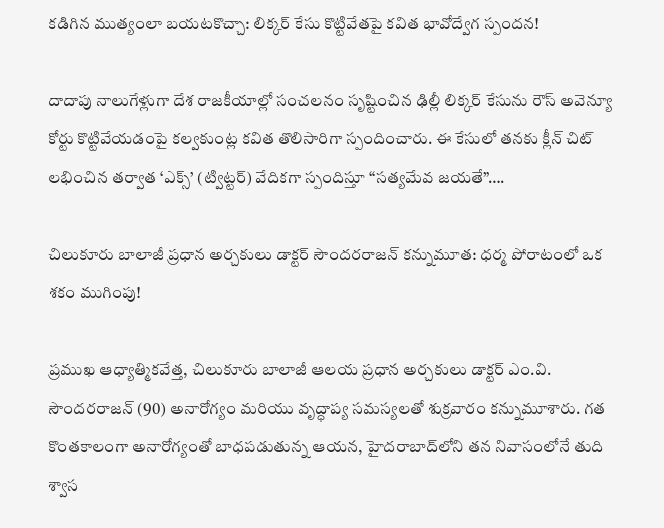కడిగిన ముత్యంలా బయటకొచ్చా: లిక్కర్ కేసు కొట్టివేతపై కవిత భావోద్వేగ స్పందన!

దాదాపు నాలుగేళ్లుగా దేశ రాజకీయాల్లో సంచలనం సృష్టించిన ఢిల్లీ లిక్కర్ కేసును రౌస్ అవెన్యూ కోర్టు కొట్టివేయడంపై కల్వకుంట్ల కవిత తొలిసారిగా స్పందించారు. ఈ కేసులో తనకు క్లీన్ చిట్ లభించిన తర్వాత ‘ఎక్స్’ (ట్విట్టర్) వేదికగా స్పందిస్తూ “సత్యమేవ జయతే”….

చిలుకూరు బాలాజీ ప్రధాన అర్చకులు డాక్టర్ సౌందరరాజన్ కన్నుమూత: ధర్మ పోరాటంలో ఒక శకం ముగింపు!

ప్రముఖ ఆధ్యాత్మికవేత్త, చిలుకూరు బాలాజీ ఆలయ ప్రధాన అర్చకులు డాక్టర్ ఎం.వి. సౌందరరాజన్ (90) అనారోగ్యం మరియు వృద్ధాప్య సమస్యలతో శుక్రవారం కన్నుమూశారు. గత కొంతకాలంగా అనారోగ్యంతో బాధపడుతున్న ఆయన, హైదరాబాద్‌లోని తన నివాసంలోనే తుది శ్వాస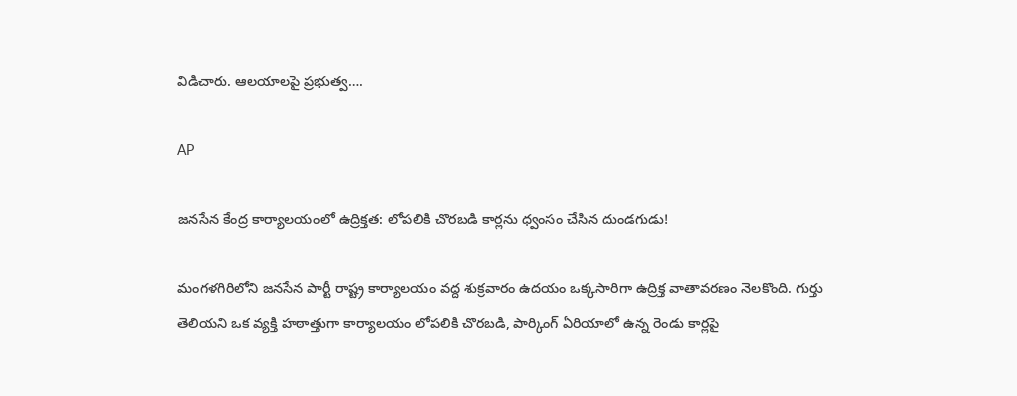విడిచారు. ఆలయాలపై ప్రభుత్వ….

AP

జనసేన కేంద్ర కార్యాలయంలో ఉద్రిక్తత: లోపలికి చొరబడి కార్లను ధ్వంసం చేసిన దుండగుడు!

మంగళగిరిలోని జనసేన పార్టీ రాష్ట్ర కార్యాలయం వద్ద శుక్రవారం ఉదయం ఒక్కసారిగా ఉద్రిక్త వాతావరణం నెలకొంది. గుర్తు తెలియని ఒక వ్యక్తి హఠాత్తుగా కార్యాలయం లోపలికి చొరబడి, పార్కింగ్ ఏరియాలో ఉన్న రెండు కార్లపై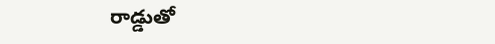రాడ్డుతో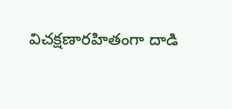విచక్షణారహితంగా దాడి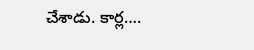చేశాడు. కార్ల….